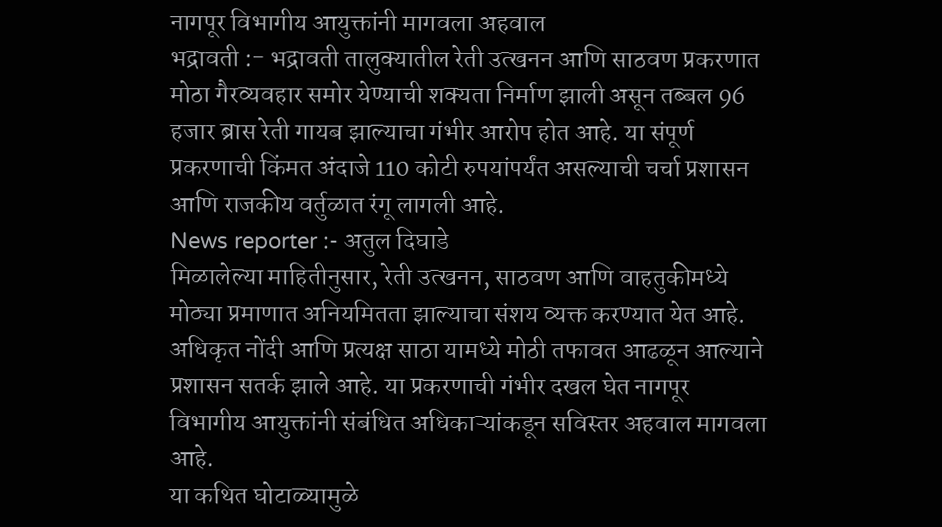नागपूर विभागीय आयुक्तांनी मागवला अहवाल
भद्रावती :- भद्रावती तालुक्यातील रेती उत्खनन आणि साठवण प्रकरणात मोठा गैरव्यवहार समोर येण्याची शक्यता निर्माण झाली असून तब्बल 96 हजार ब्रास रेती गायब झाल्याचा गंभीर आरोप होत आहे. या संपूर्ण प्रकरणाची किंमत अंदाजे 110 कोटी रुपयांपर्यंत असल्याची चर्चा प्रशासन आणि राजकीय वर्तुळात रंगू लागली आहे.
News reporter :- अतुल दिघाडे
मिळालेल्या माहितीनुसार, रेती उत्खनन, साठवण आणि वाहतुकीमध्ये मोठ्या प्रमाणात अनियमितता झाल्याचा संशय व्यक्त करण्यात येत आहे. अधिकृत नोंदी आणि प्रत्यक्ष साठा यामध्ये मोठी तफावत आढळून आल्याने प्रशासन सतर्क झाले आहे. या प्रकरणाची गंभीर दखल घेत नागपूर विभागीय आयुक्तांनी संबंधित अधिकाऱ्यांकडून सविस्तर अहवाल मागवला आहे.
या कथित घोटाळ्यामुळे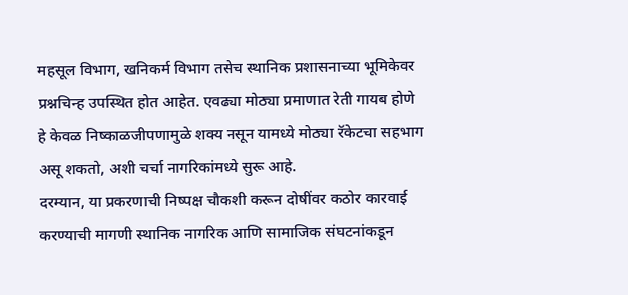महसूल विभाग, खनिकर्म विभाग तसेच स्थानिक प्रशासनाच्या भूमिकेवर प्रश्नचिन्ह उपस्थित होत आहेत. एवढ्या मोठ्या प्रमाणात रेती गायब होणे हे केवळ निष्काळजीपणामुळे शक्य नसून यामध्ये मोठ्या रॅकेटचा सहभाग असू शकतो, अशी चर्चा नागरिकांमध्ये सुरू आहे.
दरम्यान, या प्रकरणाची निष्पक्ष चौकशी करून दोषींवर कठोर कारवाई करण्याची मागणी स्थानिक नागरिक आणि सामाजिक संघटनांकडून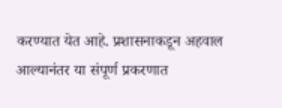करण्यात येत आहे. प्रशासनाकडून अहवाल आल्यानंतर या संपूर्ण प्रकरणात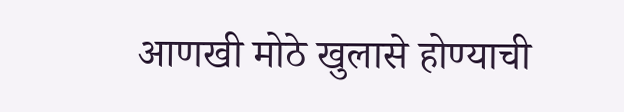आणखी मोठे खुलासे होण्याची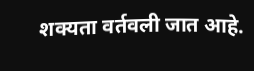शक्यता वर्तवली जात आहे.